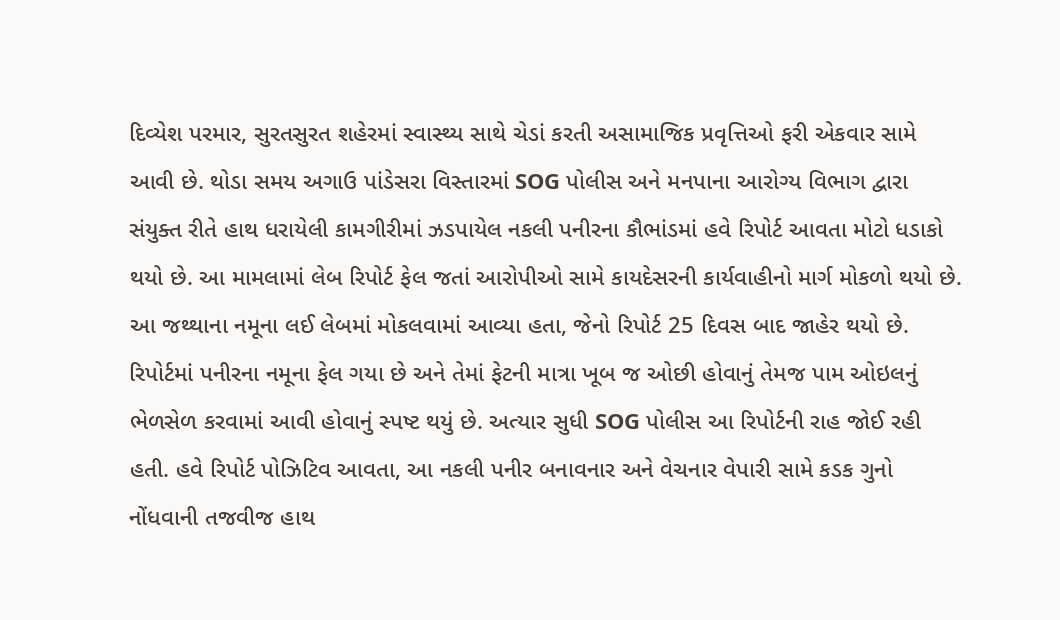દિવ્યેશ પરમાર, સુરતસુરત શહેરમાં સ્વાસ્થ્ય સાથે ચેડાં કરતી અસામાજિક પ્રવૃત્તિઓ ફરી એકવાર સામે આવી છે. થોડા સમય અગાઉ પાંડેસરા વિસ્તારમાં SOG પોલીસ અને મનપાના આરોગ્ય વિભાગ દ્વારા સંયુક્ત રીતે હાથ ધરાયેલી કામગીરીમાં ઝડપાયેલ નકલી પનીરના કૌભાંડમાં હવે રિપોર્ટ આવતા મોટો ધડાકો થયો છે. આ મામલામાં લેબ રિપોર્ટ ફેલ જતાં આરોપીઓ સામે કાયદેસરની કાર્યવાહીનો માર્ગ મોકળો થયો છે.
આ જથ્થાના નમૂના લઈ લેબમાં મોકલવામાં આવ્યા હતા, જેનો રિપોર્ટ 25 દિવસ બાદ જાહેર થયો છે. રિપોર્ટમાં પનીરના નમૂના ફેલ ગયા છે અને તેમાં ફેટની માત્રા ખૂબ જ ઓછી હોવાનું તેમજ પામ ઓઇલનું ભેળસેળ કરવામાં આવી હોવાનું સ્પષ્ટ થયું છે. અત્યાર સુધી SOG પોલીસ આ રિપોર્ટની રાહ જોઈ રહી હતી. હવે રિપોર્ટ પોઝિટિવ આવતા, આ નકલી પનીર બનાવનાર અને વેચનાર વેપારી સામે કડક ગુનો નોંધવાની તજવીજ હાથ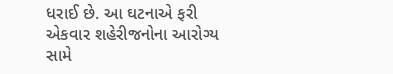ધરાઈ છે. આ ઘટનાએ ફરી એકવાર શહેરીજનોના આરોગ્ય સામે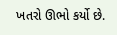ખતરો ઊભો કર્યો છે.